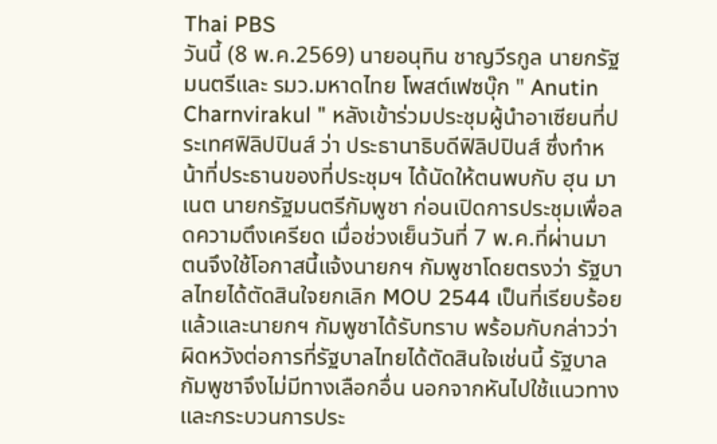Thai PBS
วันนี้ (8 พ.ค.2569) นายอนุทิน ชาญวีรกูล นายกรัฐมนตรีและ รมว.มหาดไทย โพสต์เฟซบุ๊ก " Anutin Charnvirakul " หลังเข้าร่วมประชุมผู้นำอาเซียนที่ประเทศฟิลิปปินส์ ว่า ประธานาธิบดีฟิลิปปินส์ ซึ่งทำหน้าที่ประธานของที่ประชุมฯ ได้นัดให้ตนพบกับ ฮุน มาเนต นายกรัฐมนตรีกัมพูชา ก่อนเปิดการประชุมเพื่อลดความตึงเครียด เมื่อช่วงเย็นวันที่ 7 พ.ค.ที่ผ่านมา ตนจึงใช้โอกาสนี้แจ้งนายกฯ กัมพูชาโดยตรงว่า รัฐบาลไทยได้ตัดสินใจยกเลิก MOU 2544 เป็นที่เรียบร้อยแล้วและนายกฯ กัมพูชาได้รับทราบ พร้อมกับกล่าวว่าผิดหวังต่อการที่รัฐบาลไทยได้ตัดสินใจเช่นนี้ รัฐบาลกัมพูชาจึงไม่มีทางเลือกอื่น นอกจากหันไปใช้แนวทางและกระบวนการประ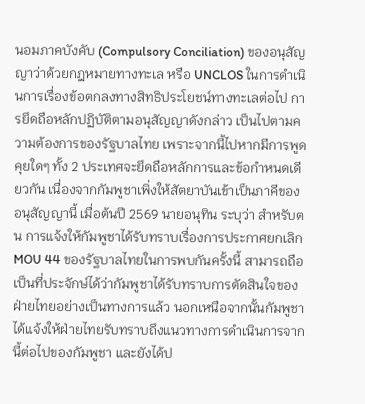นอมภาคบังคับ (Compulsory Conciliation) ของอนุสัญญาว่าด้วยกฎหมายทางทะเล หรือ UNCLOS ในการดำเนินการเรื่องข้อตกลงทางสิทธิประโยชน์ทางทะเลต่อไป การยึดถือหลักปฏิบัติตามอนุสัญญาดังกล่าว เป็นไปตามความต้องการของรัฐบาลไทย เพราะจากนี้ไปหากมีการพูดคุยใดๆ ทั้ง 2 ประเทศจะยึดถือหลักการและข้อกำหนดเดียวกัน เนื่องจากกัมพูชาเพิ่งให้สัตยาบันเข้าเป็นภาคีของอนุสัญญานี้ เมื่อต้นปี 2569 นายอนุทิน ระบุว่า สำหรับตน การแจ้งให้กัมพูชาได้รับทราบเรื่องการประกาศยกเลิก MOU 44 ของรัฐบาลไทยในการพบกันครั้งนี้ สามารถถือเป็นที่ประจักษ์ได้ว่ากัมพูชาได้รับทราบการตัดสินใจของฝ่ายไทยอย่างเป็นทางการแล้ว นอกเหนือจากนั้นกัมพูชาได้แจ้งให้ฝ่ายไทยรับทราบถึงแนวทางการดำเนินการจากนี้ต่อไปของกัมพูชา และยังได้ป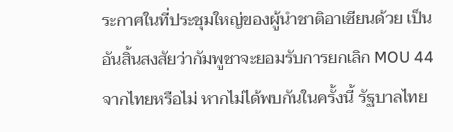ระกาศในที่ประชุมใหญ่ของผู้นำชาติอาเซียนด้วย เป็นอันสิ้นสงสัยว่ากัมพูชาจะยอมรับการยกเลิก MOU 44 จากไทยหรือไม่ หากไม่ได้พบกันในครั้งนี้ รัฐบาลไทย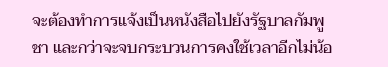จะต้องทำการแจ้งเป็นหนังสือไปยังรัฐบาลกัมพูชา และกว่าจะจบกระบวนการคงใช้เวลาอีกไม่น้อ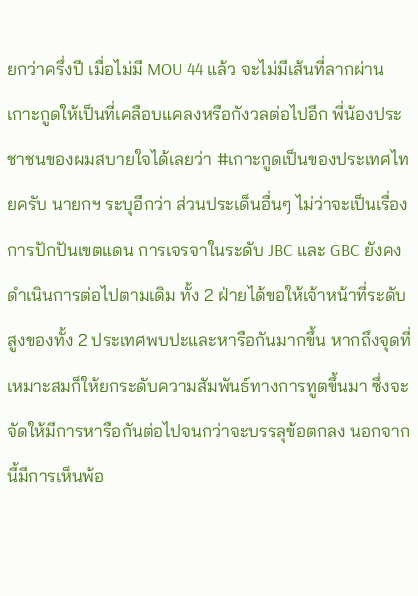ยกว่าครึ่งปี เมื่อไม่มี MOU 44 แล้ว จะไม่มีเส้นที่ลากผ่านเกาะกูดให้เป็นที่เคลือบแคลงหรือกังวลต่อไปอีก พี่น้องประชาชนของผมสบายใจได้เลยว่า #เกาะกูดเป็นของประเทศไทยครับ นายกฯ ระบุอีกว่า ส่วนประเด็นอื่นๆ ไม่ว่าจะเป็นเรื่องการปักปันเขตแดน การเจรจาในระดับ JBC และ GBC ยังคงดำเนินการต่อไปตามเดิม ทั้ง 2 ฝ่ายได้ขอให้เจ้าหน้าที่ระดับสูงของทั้ง 2 ประเทศพบปะและหารือกันมากขึ้น หากถึงจุดที่เหมาะสมก็ให้ยกระดับความสัมพันธ์ทางการทูตขึ้นมา ซึ่งจะจัดให้มีการหารือกันต่อไปจนกว่าจะบรรลุข้อตกลง นอกจากนี้มีการเห็นพ้อ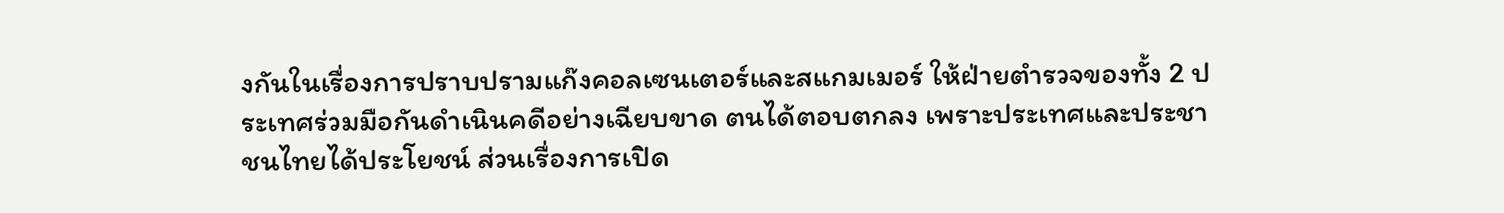งกันในเรื่องการปราบปรามแก๊งคอลเซนเตอร์และสแกมเมอร์ ให้ฝ่ายตำรวจของทั้ง 2 ประเทศร่วมมือกันดำเนินคดีอย่างเฉียบขาด ตนได้ตอบตกลง เพราะประเทศและประชาชนไทยได้ประโยชน์ ส่วนเรื่องการเปิด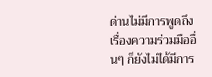ด่านไม่มีการพูดถึง เรื่องความร่วมมืออื่นๆ ก็ยังไม่ได้มีการ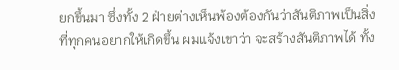ยกขึ้นมา ซึ่งทั้ง 2 ฝ่ายต่างเห็นพ้องต้องกันว่าสันติภาพเป็นสิ่งที่ทุกคนอยากให้เกิดขึ้น ผมแจ้งเขาว่า จะสร้างสันติภาพได้ ทั้ง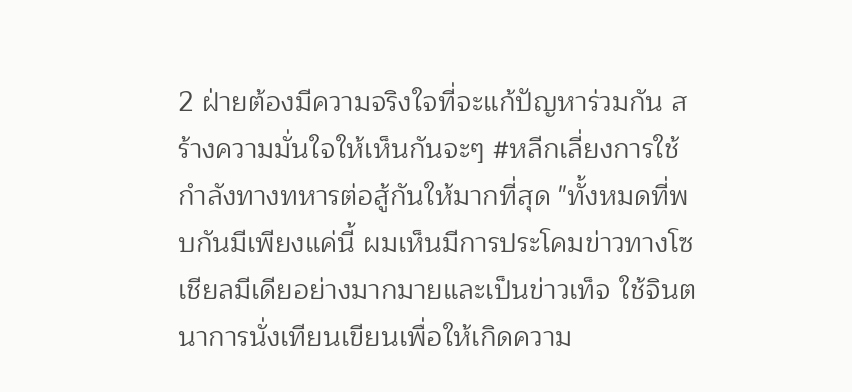2 ฝ่ายต้องมีความจริงใจที่จะแก้ปัญหาร่วมกัน สร้างความมั่นใจให้เห็นกันจะๆ #หลีกเลี่ยงการใช้กำลังทางทหารต่อสู้กันให้มากที่สุด "ทั้งหมดที่พบกันมีเพียงแค่นี้ ผมเห็นมีการประโคมข่าวทางโซเชียลมีเดียอย่างมากมายและเป็นข่าวเท็จ ใช้จินตนาการนั่งเทียนเขียนเพื่อให้เกิดความ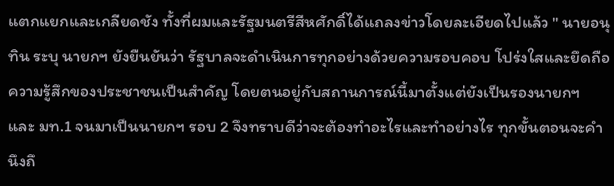แตกแยกและเกลียดชัง ทั้งที่ผมและรัฐมนตรีสีหศักดิ์ได้แถลงข่าวโดยละเอียดไปแล้ว " นายอนุทิน ระบุ นายกฯ ยังยืนยันว่า รัฐบาลจะดำเนินการทุกอย่างด้วยความรอบคอบ โปร่งใสและยึดถือความรู้สึกของประชาชนเป็นสำคัญ โดยตนอยู่กับสถานการณ์นี้มาตั้งแต่ยังเป็นรองนายกฯ และ มท.1 จนมาเป็นนายกฯ รอบ 2 จึงทราบดีว่าจะต้องทำอะไรและทำอย่างไร ทุกขั้นตอนจะคำนึงถึ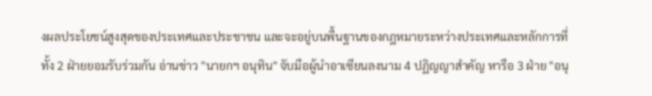งผลประโยชน์สูงสุดของประเทศและประชาชน และจะอยู่บนพื้นฐานของกฎหมายระหว่างประเทศและหลักการที่ทั้ง 2 ฝ่ายยอมรับร่วมกัน อ่านข่าว "นายกฯ อนุทิน" จับมือผู้นำอาเซียนลงนาม 4 ปฏิญญาสำคัญ หารือ 3 ฝ่าย "อนุ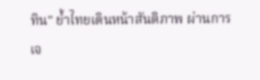ทิน" ย้ำไทยเดินหน้าสันติภาพ ผ่านการเจ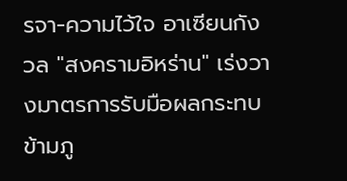รจา-ความไว้ใจ อาเซียนกังวล "สงครามอิหร่าน" เร่งวางมาตรการรับมือผลกระทบข้ามภู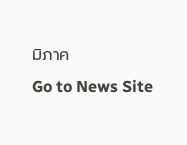มิภาค
Go to News Site